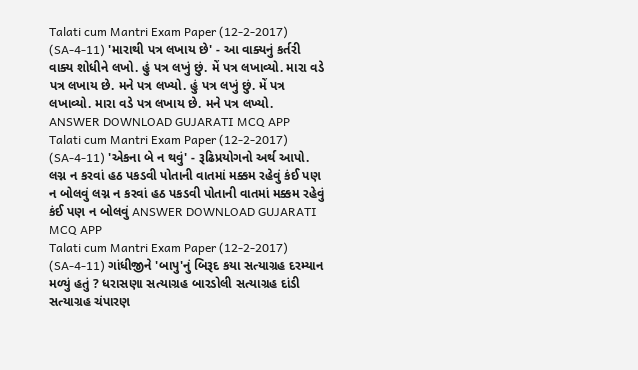Talati cum Mantri Exam Paper (12-2-2017) (SA-4-11) 'મારાથી પત્ર લખાય છે' - આ વાક્યનું કર્તરી વાક્ય શોધીને લખો. હું પત્ર લખું છું. મેં પત્ર લખાવ્યો. મારા વડે પત્ર લખાય છે. મને પત્ર લખ્યો. હું પત્ર લખું છું. મેં પત્ર લખાવ્યો. મારા વડે પત્ર લખાય છે. મને પત્ર લખ્યો. ANSWER DOWNLOAD GUJARATI MCQ APP
Talati cum Mantri Exam Paper (12-2-2017) (SA-4-11) 'એકના બે ન થવું' - રૂઢિપ્રયોગનો અર્થ આપો. લગ્ન ન કરવાં હઠ પકડવી પોતાની વાતમાં મક્કમ રહેવું કંઈ પણ ન બોલવું લગ્ન ન કરવાં હઠ પકડવી પોતાની વાતમાં મક્કમ રહેવું કંઈ પણ ન બોલવું ANSWER DOWNLOAD GUJARATI MCQ APP
Talati cum Mantri Exam Paper (12-2-2017) (SA-4-11) ગાંધીજીને 'બાપુ'નું બિરૂદ કયા સત્યાગ્રહ દરમ્યાન મળ્યું હતું ? ધરાસણા સત્યાગ્રહ બારડોલી સત્યાગ્રહ દાંડી સત્યાગ્રહ ચંપારણ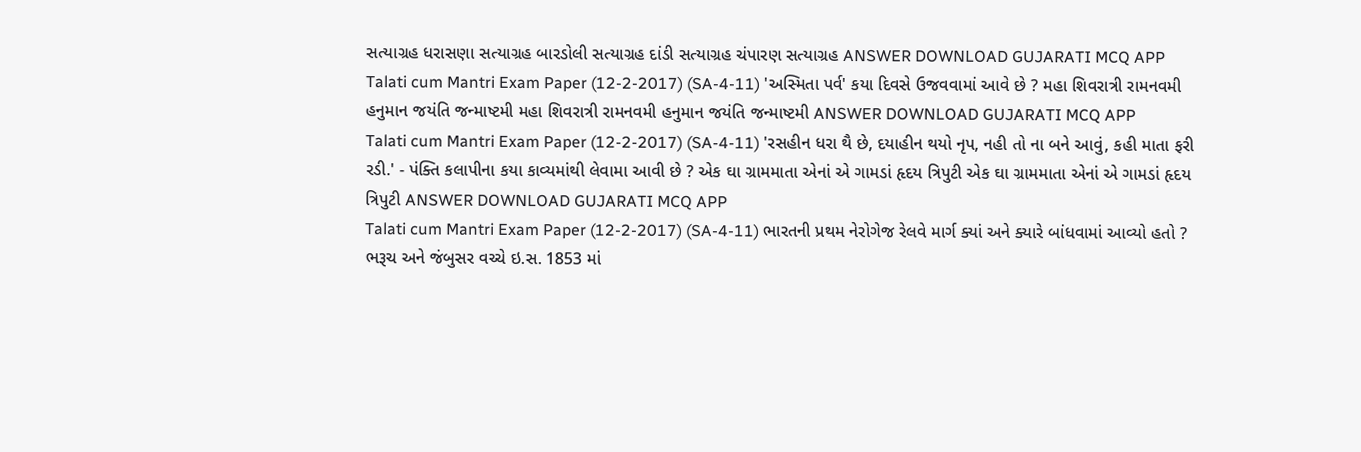સત્યાગ્રહ ધરાસણા સત્યાગ્રહ બારડોલી સત્યાગ્રહ દાંડી સત્યાગ્રહ ચંપારણ સત્યાગ્રહ ANSWER DOWNLOAD GUJARATI MCQ APP
Talati cum Mantri Exam Paper (12-2-2017) (SA-4-11) 'અસ્મિતા પર્વ' કયા દિવસે ઉજવવામાં આવે છે ? મહા શિવરાત્રી રામનવમી હનુમાન જયંતિ જન્માષ્ટમી મહા શિવરાત્રી રામનવમી હનુમાન જયંતિ જન્માષ્ટમી ANSWER DOWNLOAD GUJARATI MCQ APP
Talati cum Mantri Exam Paper (12-2-2017) (SA-4-11) 'રસહીન ધરા થૈ છે, દયાહીન થયો નૃપ, નહી તો ના બને આવું, કહી માતા ફરી રડી.' - પંક્તિ કલાપીના કયા કાવ્યમાંથી લેવામા આવી છે ? એક ઘા ગ્રામમાતા એનાં એ ગામડાં હૃદય ત્રિપુટી એક ઘા ગ્રામમાતા એનાં એ ગામડાં હૃદય ત્રિપુટી ANSWER DOWNLOAD GUJARATI MCQ APP
Talati cum Mantri Exam Paper (12-2-2017) (SA-4-11) ભારતની પ્રથમ નેરોગેજ રેલવે માર્ગ ક્યાં અને ક્યારે બાંધવામાં આવ્યો હતો ? ભરૂચ અને જંબુસર વચ્ચે ઇ.સ. 1853 માં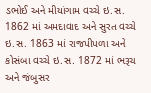ડભોઈ અને મીયાંગામ વચ્ચે ઇ.સ. 1862 માં અમદાવાદ અને સુરત વચ્ચે ઇ.સ. 1863 માં રાજપીપળા અને કોસંબા વચ્ચે ઇ.સ. 1872 માં ભરૂચ અને જંબુસર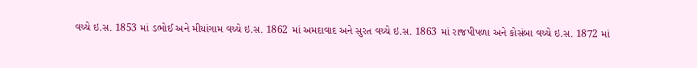વચ્ચે ઇ.સ. 1853 માં ડભોઈ અને મીયાંગામ વચ્ચે ઇ.સ. 1862 માં અમદાવાદ અને સુરત વચ્ચે ઇ.સ. 1863 માં રાજપીપળા અને કોસંબા વચ્ચે ઇ.સ. 1872 માં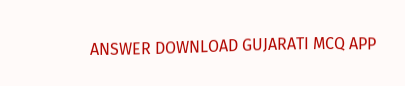ANSWER DOWNLOAD GUJARATI MCQ APP